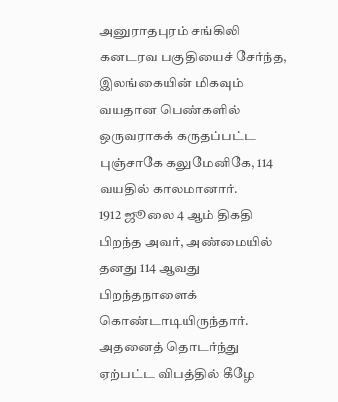அனுராதபுரம் சங்கிலி கனடரவ பகுதியைச் சேர்ந்த, இலங்கையின் மிகவும் வயதான பெண்களில் ஒருவராகக் கருதப்பட்ட புஞ்சாகே கலுமேனிகே, 114 வயதில் காலமானார்.
1912 ஜூலை 4 ஆம் திகதி பிறந்த அவர், அண்மையில் தனது 114 ஆவது பிறந்தநாளைக் கொண்டாடியிருந்தார். அதனைத் தொடர்ந்து ஏற்பட்ட விபத்தில் கீழே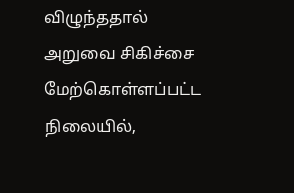விழுந்ததால் அறுவை சிகிச்சை மேற்கொள்ளப்பட்ட நிலையில்,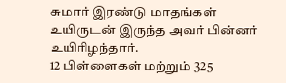சுமார் இரண்டு மாதங்கள் உயிருடன் இருந்த அவர் பின்னர் உயிரிழந்தார்.
12 பிள்ளைகள் மற்றும் 325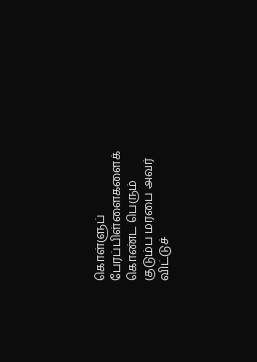கொள்ளுப் பேரப்பிள்ளைகளைக் கொண்ட பெரும் குடும்ப மரபை அவர் விட்டுச்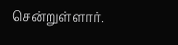சென்றுள்ளார்.